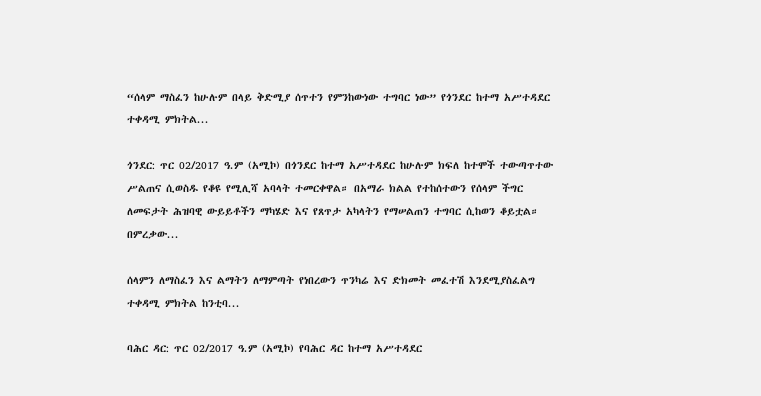“ሰላም ማስፈን ከሁሉም በላይ ቅድሚያ ሰጥተን የምንከውነው ተግባር ነው” የጎንደር ከተማ አሥተዳደር ተቀዳሚ ምክትል...

ጎንደር: ጥር 02/2017 ዓ.ም (አሚኮ) በጎንደር ከተማ አሥተዳደር ከሁሉም ክፍለ ከተሞች ተውጣጥተው ሥልጠና ሲወስዱ የቆዩ የሚሊሻ አባላት ተመርቀዋል። በአማራ ክልል የተከሰተውን የሰላም ችግር ለመፍታት ሕዝባዊ ውይይቶችን ማካሄድ እና የጸጥታ አካላትን የማሠልጠን ተግባር ሲከወን ቆይቷል። በምረቃው...

ሰላምን ለማስፈን እና ልማትን ለማምጣት የነበረውን ጥንካሬ እና ድክመት መፈተሽ እንደሚያስፈልግ ተቀዳሚ ምክትል ከንቲባ...

ባሕር ዳር: ጥር 02/2017 ዓ.ም (አሚኮ) የባሕር ዳር ከተማ አሥተዳደር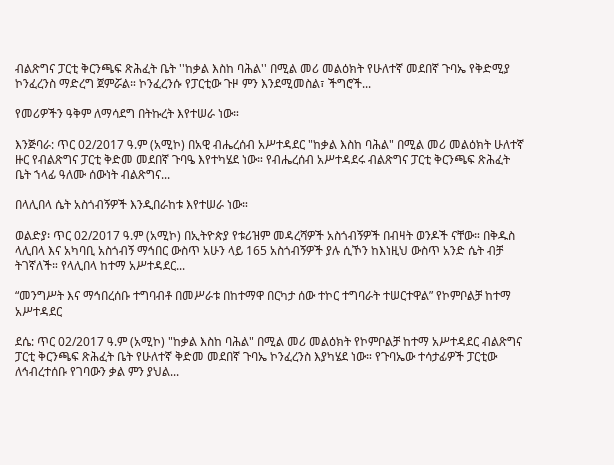ብልጽግና ፓርቲ ቅርንጫፍ ጽሕፈት ቤት ''ከቃል እስከ ባሕል'' በሚል መሪ መልዕክት የሁለተኛ መደበኛ ጉባኤ የቅድሚያ ኮንፈረንስ ማድረግ ጀምሯል። ኮንፈረንሱ የፓርቲው ጉዞ ምን እንደሚመስል፣ ችግሮች...

የመሪዎችን ዓቅም ለማሳደግ በትኩረት እየተሠራ ነው።

እንጅባራ: ጥር 02/2017 ዓ.ም (አሚኮ) በአዊ ብሔረሰብ አሥተዳደር "ከቃል እስከ ባሕል" በሚል መሪ መልዕክት ሁለተኛ ዙር የብልጽግና ፓርቲ ቅድመ መደበኛ ጉባዔ እየተካሄደ ነው። የብሔረሰብ አሥተዳደሩ ብልጽግና ፓርቲ ቅርንጫፍ ጽሕፈት ቤት ኀላፊ ዓለሙ ሰውነት ብልጽግና...

በላሊበላ ሴት አስጎብኝዎች እንዲበራከቱ እየተሠራ ነው።

ወልድያ፡ ጥር 02/2017 ዓ.ም (አሚኮ) በኢትዮጵያ የቱሪዝም መዳረሻዎች አስጎብኝዎች በብዛት ወንዶች ናቸው። በቅዱስ ላሊበላ እና አካባቢ አስጎብኝ ማኅበር ውስጥ አሁን ላይ 165 አስጎብኝዎች ያሉ ሲኾን ከእነዚህ ውስጥ አንድ ሴት ብቻ ትገኛለች። የላሊበላ ከተማ አሥተዳደር...

“መንግሥት እና ማኅበረሰቡ ተግባብቶ በመሥራቱ በከተማዋ በርካታ ሰው ተኮር ተግባራት ተሠርተዋል” የኮምቦልቻ ከተማ አሥተዳደር

ደሴ: ጥር 02/2017 ዓ.ም (አሚኮ) "ከቃል እስከ ባሕል" በሚል መሪ መልዕክት የኮምቦልቻ ከተማ አሥተዳደር ብልጽግና ፓርቲ ቅርንጫፍ ጽሕፈት ቤት የሁለተኛ ቅድመ መደበኛ ጉባኤ ኮንፈረንስ እያካሄደ ነው። የጉባኤው ተሳታፊዎች ፓርቲው ለኅብረተሰቡ የገባውን ቃል ምን ያህል...